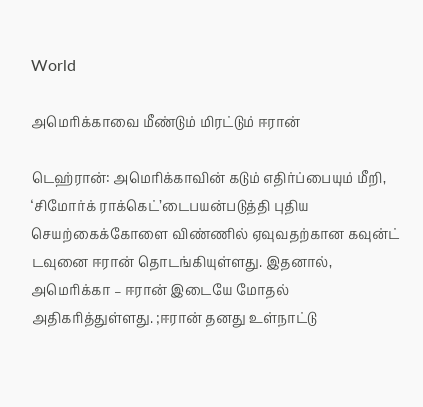World

அமெரிக்காவை மீண்டும் மிரட்டும் ஈரான்

டெஹ்ரான்: அமெரிக்காவின் கடும் எதிர்ப்பையும் மீறி, ‘சிமோர்க் ராக்கெட்’டைபயன்படுத்தி புதிய செயற்கைக்கோளை விண்ணில் ஏவுவதற்கான கவுன்ட் டவுனை ஈரான் தொடங்கியுள்ளது. இதனால், அமெரிக்கா – ஈரான் இடையே மோதல் அதிகரித்துள்ளது. ;ஈரான் தனது உள்நாட்டு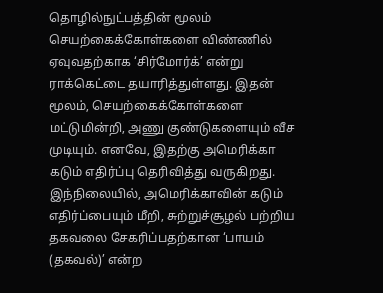தொழில்நுட்பத்தின் மூலம் செயற்கைக்கோள்களை விண்ணில் ஏவுவதற்காக ‘சிர்மோர்க்’ என்று ராக்கெட்டை தயாரித்துள்ளது. இதன் மூலம், செயற்கைக்கோள்களை மட்டுமின்றி, அணு குண்டுகளையும் வீச முடியும். எனவே, இதற்கு அமெரிக்கா கடும் எதிர்ப்பு தெரிவித்து வருகிறது. இந்நிலையில், அமெரிக்காவின் கடும் எதிர்ப்பையும் மீறி, சுற்றுச்சூழல் பற்றிய தகவலை சேகரிப்பதற்கான ‘பாயம் (தகவல்)’ என்ற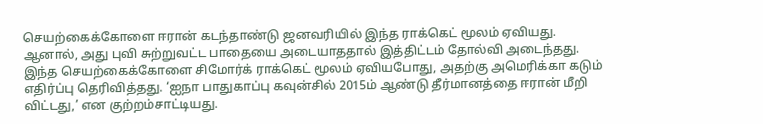செயற்கைக்கோளை ஈரான் கடந்தாண்டு ஜனவரியில் இந்த ராக்கெட் மூலம் ஏவியது. ஆனால், அது புவி சுற்றுவட்ட பாதையை அடையாததால் இத்திட்டம் தோல்வி அடைந்தது. இந்த செயற்கைக்கோளை சிமோர்க் ராக்கெட் மூலம் ஏவியபோது, அதற்கு அமெரிக்கா கடும் எதிர்ப்பு தெரிவித்தது. ‘ஐநா பாதுகாப்பு கவுன்சில் 2015ம் ஆண்டு தீர்மானத்தை ஈரான் மீறி விட்டது,’ என குற்றம்சாட்டியது.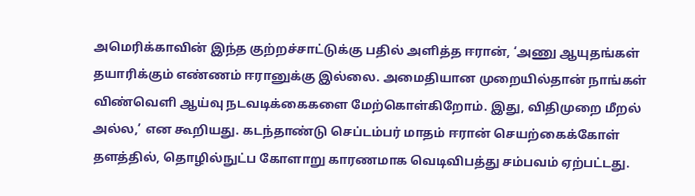அமெரிக்காவின் இந்த குற்றச்சாட்டுக்கு பதில் அளித்த ஈரான், ‘அணு ஆயுதங்கள் தயாரிக்கும் எண்ணம் ஈரானுக்கு இல்லை. அமைதியான முறையில்தான் நாங்கள் விண்வெளி ஆய்வு நடவடிக்கைகளை மேற்கொள்கிறோம். இது, விதிமுறை மீறல் அல்ல,’ என கூறியது. கடந்தாண்டு செப்டம்பர் மாதம் ஈரான் செயற்கைக்கோள் தளத்தில், தொழில்நுட்ப கோளாறு காரணமாக வெடிவிபத்து சம்பவம் ஏற்பட்டது.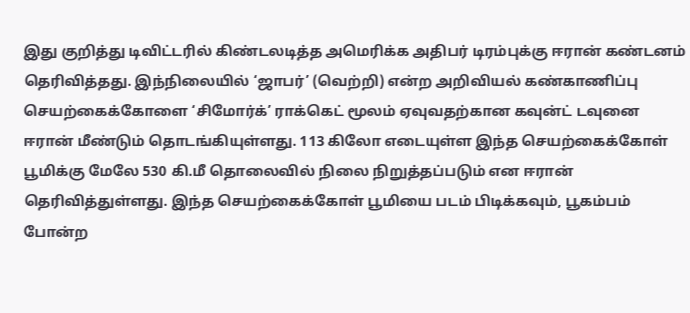இது குறித்து டிவிட்டரில் கிண்டலடித்த அமெரிக்க அதிபர் டிரம்புக்கு ஈரான் கண்டனம் தெரிவித்தது. இந்நிலையில் ‘ஜாபர்’ (வெற்றி) என்ற அறிவியல் கண்காணிப்பு செயற்கைக்கோளை ‘சிமோர்க்’ ராக்கெட் மூலம் ஏவுவதற்கான கவுன்ட் டவுனை ஈரான் மீண்டும் தொடங்கியுள்ளது. 113 கிலோ எடையுள்ள இந்த செயற்கைக்கோள் பூமிக்கு மேலே 530 கி.மீ தொலைவில் நிலை நிறுத்தப்படும் என ஈரான் தெரிவித்துள்ளது. இந்த செயற்கைக்கோள் பூமியை படம் பிடிக்கவும், பூகம்பம் போன்ற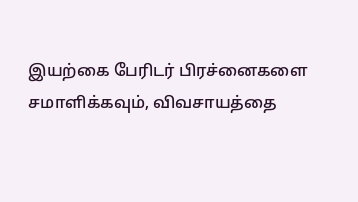இயற்கை பேரிடர் பிரச்னைகளை சமாளிக்கவும், விவசாயத்தை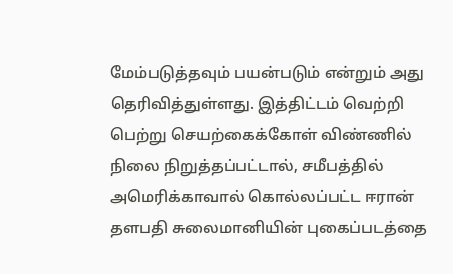மேம்படுத்தவும் பயன்படும் என்றும் அது தெரிவித்துள்ளது. இத்திட்டம் வெற்றி பெற்று செயற்கைக்கோள் விண்ணில் நிலை நிறுத்தப்பட்டால், சமீபத்தில் அமெரிக்காவால் கொல்லப்பட்ட ஈரான் தளபதி சுலைமானியின் புகைப்படத்தை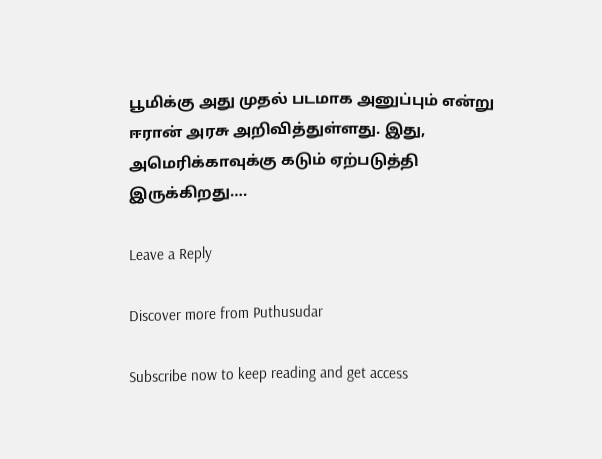பூமிக்கு அது முதல் படமாக அனுப்பும் என்று ஈரான் அரசு அறிவித்துள்ளது. இது, அமெரிக்காவுக்கு கடும் ஏற்படுத்தி இருக்கிறது….

Leave a Reply

Discover more from Puthusudar

Subscribe now to keep reading and get access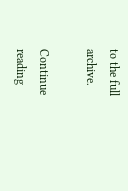to the full archive.

Continue reading